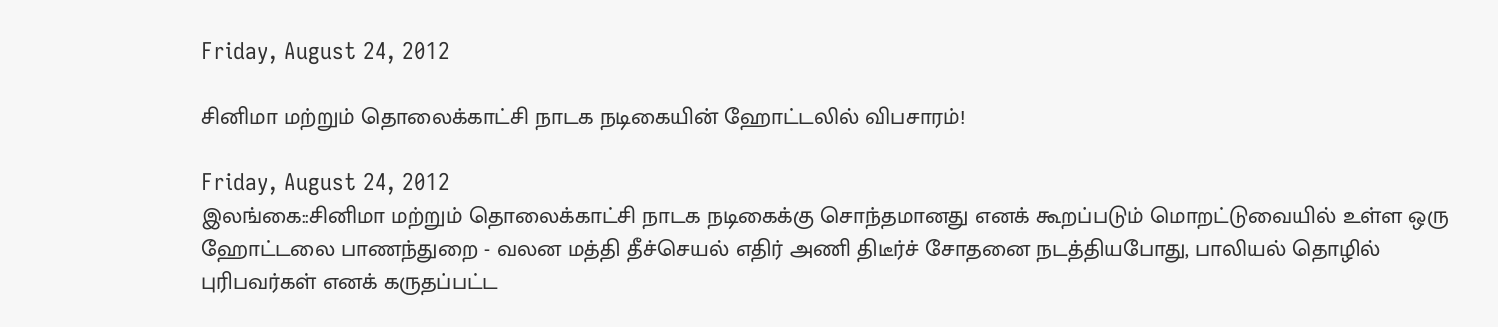Friday, August 24, 2012

சினிமா மற்றும் தொலைக்காட்சி நாடக நடிகையின் ஹோட்டலில் விபசாரம்!

Friday, August 24, 2012
இலங்கை::சினிமா மற்றும் தொலைக்காட்சி நாடக நடிகைக்கு சொந்தமானது எனக் கூறப்படும் மொறட்டுவையில் உள்ள ஒரு ஹோட்டலை பாணந்துறை - வலன மத்தி தீச்செயல் எதிர் அணி திடீர்ச் சோதனை நடத்தியபோது, பாலியல் தொழில் புரிபவர்கள் எனக் கருதப்பட்ட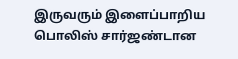இருவரும் இளைப்பாறிய பொலிஸ் சார்ஜண்டான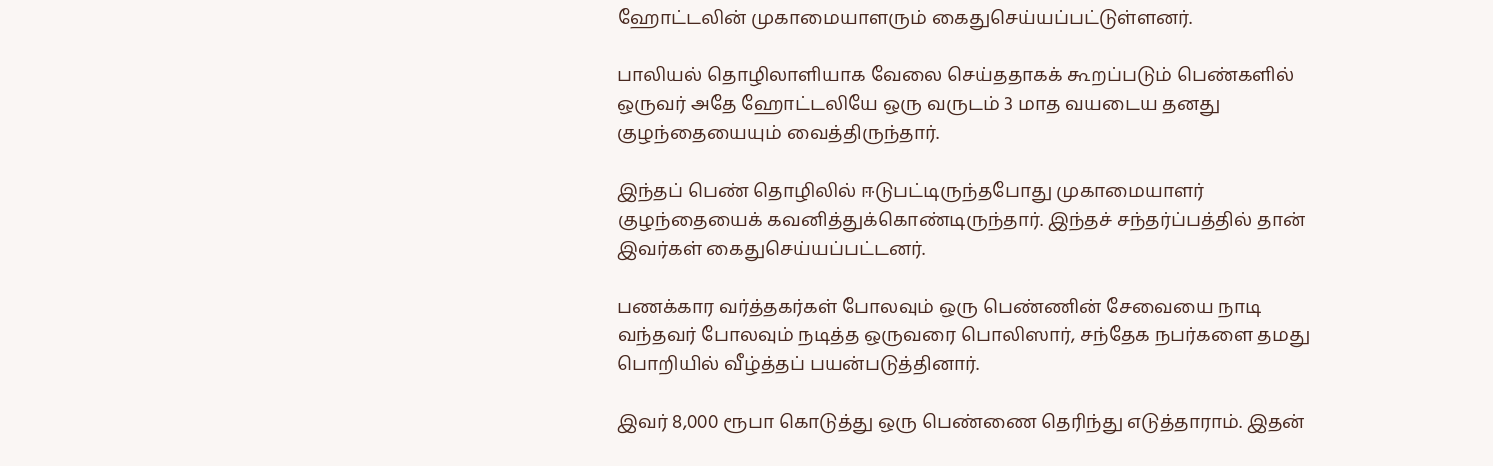ஹோட்டலின் முகாமையாளரும் கைதுசெய்யப்பட்டுள்ளனர்.

பாலியல் தொழிலாளியாக வேலை செய்ததாகக் கூறப்படும் பெண்களில் ஒருவர் அதே ஹோட்டலியே ஒரு வருடம் 3 மாத வயடைய தனது குழந்தையையும் வைத்திருந்தார்.

இந்தப் பெண் தொழிலில் ஈடுபட்டிருந்தபோது முகாமையாளர் குழந்தையைக் கவனித்துக்கொண்டிருந்தார். இந்தச் சந்தர்ப்பத்தில் தான் இவர்கள் கைதுசெய்யப்பட்டனர்.

பணக்கார வர்த்தகர்கள் போலவும் ஒரு பெண்ணின் சேவையை நாடி வந்தவர் போலவும் நடித்த ஒருவரை பொலிஸார், சந்தேக நபர்களை தமது பொறியில் வீழ்த்தப் பயன்படுத்தினார்.

இவர் 8,000 ரூபா கொடுத்து ஒரு பெண்ணை தெரிந்து எடுத்தாராம். இதன்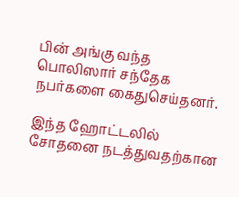பின் அங்கு வந்த பொலிஸார் சந்தேக நபர்களை கைதுசெய்தனர்.

இந்த ஹோட்டலில் சோதனை நடத்துவதற்கான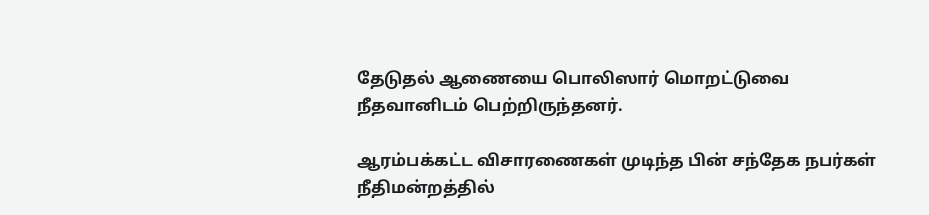தேடுதல் ஆணையை பொலிஸார் மொறட்டுவை நீதவானிடம் பெற்றிருந்தனர்.

ஆரம்பக்கட்ட விசாரணைகள் முடிந்த பின் சந்தேக நபர்கள் நீதிமன்றத்தில்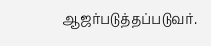ஆஜர்படுத்தப்படுவர்.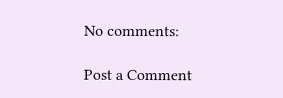No comments:

Post a Comment